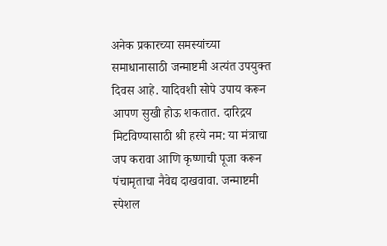अनेक प्रकारच्या समस्यांच्या समाधानासाठी जन्माष्टमी अत्यंत उपयुक्त दिवस आहे. यादिवशी सोपे उपाय करून आपण सुखी होऊ शकतात. दारिद्रय मिटविण्यासाठी श्री हरये नम: या मंत्राचा जप करावा आणि कृष्णाची पूजा करून पंचामृताचा नैवेद्य दाखवावा. जन्माष्टमी स्पेशल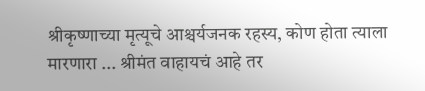श्रीकृष्णाच्या मृत्यूचे आश्चर्यजनक रहस्य, कोण होता त्याला मारणारा ... श्रीमंत वाहायचं आहे तर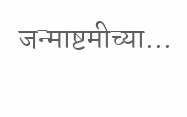जन्माष्टमीच्या...